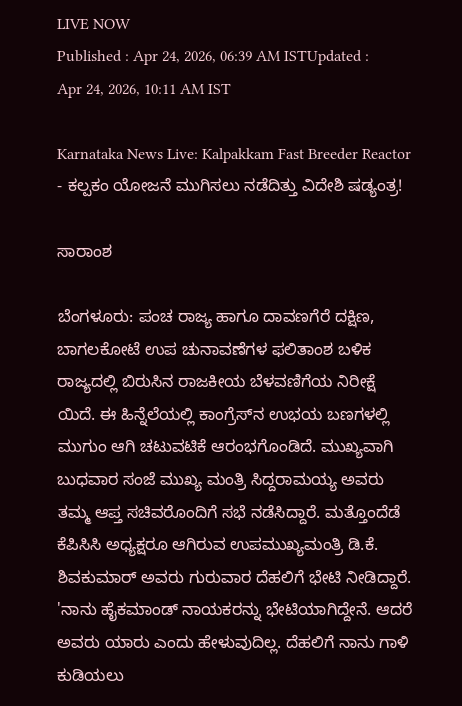LIVE NOW
Published : Apr 24, 2026, 06:39 AM ISTUpdated : Apr 24, 2026, 10:11 AM IST

Karnataka News Live: Kalpakkam Fast Breeder Reactor - ಕಲ್ಪಕಂ ಯೋಜನೆ ಮುಗಿಸಲು ನಡೆದಿತ್ತು ವಿದೇಶಿ ಷಡ್ಯಂತ್ರ!

ಸಾರಾಂಶ

ಬೆಂಗಳೂರು: ಪಂಚ ರಾಜ್ಯ ಹಾಗೂ ದಾವಣಗೆರೆ ದಕ್ಷಿಣ, ಬಾಗಲಕೋಟೆ ಉಪ ಚುನಾವಣೆಗಳ ಫಲಿತಾಂಶ ಬಳಿಕ ರಾಜ್ಯದಲ್ಲಿ ಬಿರುಸಿನ ರಾಜಕೀಯ ಬೆಳವಣಿಗೆಯ ನಿರೀಕ್ಷೆ ಯಿದೆ. ಈ ಹಿನ್ನೆಲೆಯಲ್ಲಿ ಕಾಂಗ್ರೆಸ್‌ನ ಉಭಯ ಬಣಗಳಲ್ಲಿ ಮುಗುಂ ಆಗಿ ಚಟುವಟಿಕೆ ಆರಂಭಗೊಂಡಿದೆ. ಮುಖ್ಯವಾಗಿ ಬುಧವಾರ ಸಂಜೆ ಮುಖ್ಯ ಮಂತ್ರಿ ಸಿದ್ದರಾಮಯ್ಯ ಅವರು ತಮ್ಮ ಆಪ್ತ ಸಚಿವರೊಂದಿಗೆ ಸಭೆ ನಡೆಸಿದ್ದಾರೆ. ಮತ್ತೊಂದೆಡೆ ಕೆಪಿಸಿಸಿ ಅಧ್ಯಕ್ಷರೂ ಆಗಿರುವ ಉಪಮುಖ್ಯಮಂತ್ರಿ ಡಿ.ಕೆ. ಶಿವಕುಮಾರ್ ಅವರು ಗುರುವಾರ ದೆಹಲಿಗೆ ಭೇಟಿ ನೀಡಿದ್ದಾರೆ. 'ನಾನು ಹೈಕಮಾಂಡ್ ನಾಯಕರನ್ನು ಭೇಟಿಯಾಗಿದ್ದೇನೆ. ಆದರೆ ಅವರು ಯಾರು ಎಂದು ಹೇಳುವುದಿಲ್ಲ. ದೆಹಲಿಗೆ ನಾನು ಗಾಳಿ ಕುಡಿಯಲು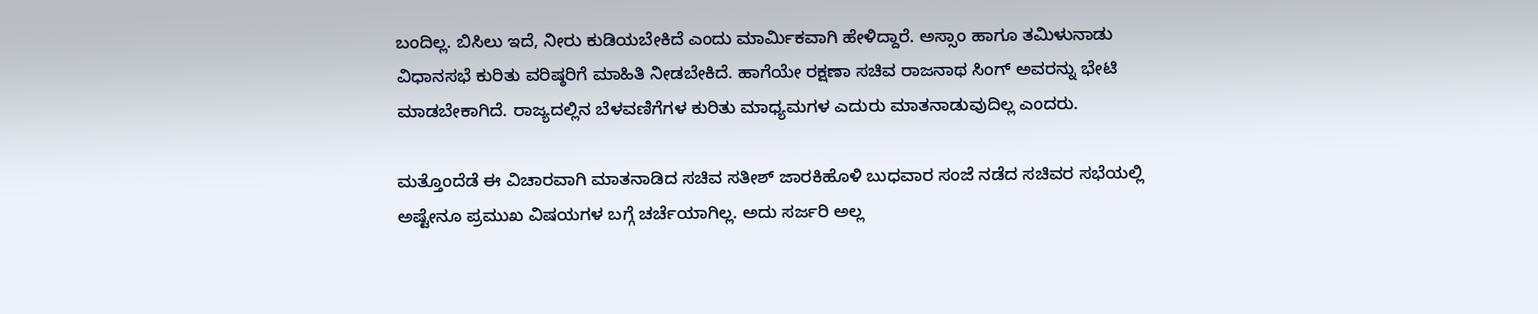ಬಂದಿಲ್ಲ. ಬಿಸಿಲು ಇದೆ, ನೀರು ಕುಡಿಯಬೇಕಿದೆ ಎಂದು ಮಾರ್ಮಿಕವಾಗಿ ಹೇಳಿದ್ದಾರೆ. ಅಸ್ಸಾಂ ಹಾಗೂ ತಮಿಳುನಾಡು ವಿಧಾನಸಭೆ ಕುರಿತು ವರಿಷ್ಠರಿಗೆ ಮಾಹಿತಿ ನೀಡಬೇಕಿದೆ. ಹಾಗೆಯೇ ರಕ್ಷಣಾ ಸಚಿವ ರಾಜನಾಥ ಸಿಂಗ್ ಅವರನ್ನು ಭೇಟಿ ಮಾಡಬೇಕಾಗಿದೆ. ರಾಜ್ಯದಲ್ಲಿನ ಬೆಳವಣಿಗೆಗಳ ಕುರಿತು ಮಾಧ್ಯಮಗಳ ಎದುರು ಮಾತನಾಡುವುದಿಲ್ಲ ಎಂದರು.

ಮತ್ತೊಂದೆಡೆ ಈ ವಿಚಾರವಾಗಿ ಮಾತನಾಡಿದ ಸಚಿವ ಸತೀಶ್ ಜಾರಕಿಹೊಳಿ ಬುಧವಾರ ಸಂಜೆ ನಡೆದ ಸಚಿವರ ಸಭೆಯಲ್ಲಿ ಅಷ್ಟೇನೂ ಪ್ರಮುಖ ವಿಷಯಗಳ ಬಗ್ಗೆ ಚರ್ಚೆಯಾಗಿಲ್ಲ. ಅದು ಸರ್ಜರಿ ಅಲ್ಲ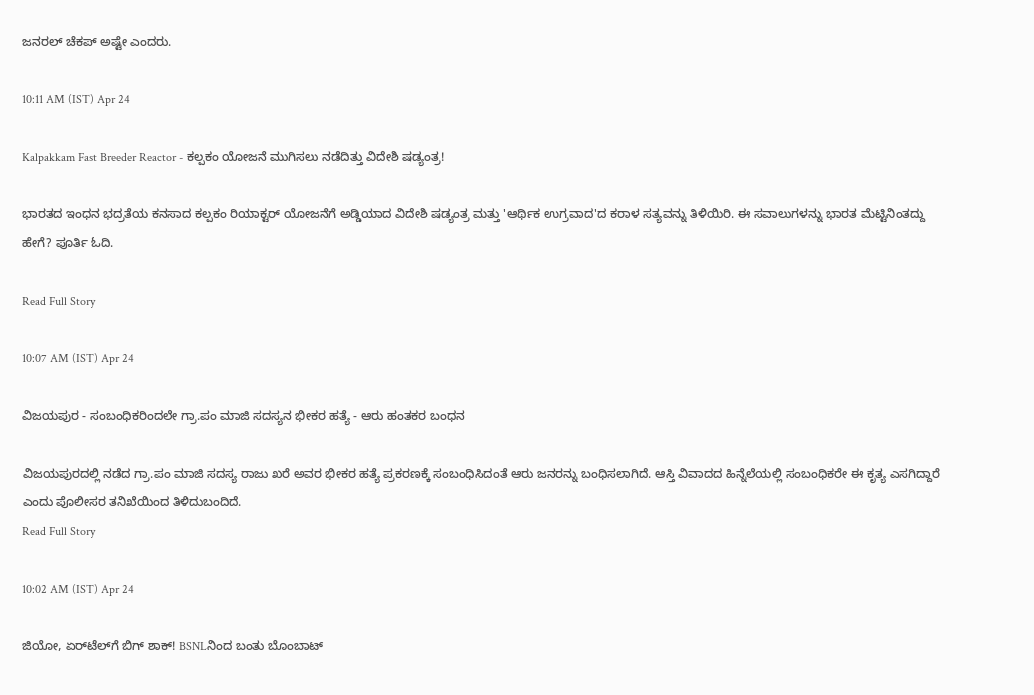ಜನರಲ್ ಚೆಕಪ್ ಅಷ್ಟೇ ಎಂದರು.

10:11 AM (IST) Apr 24

Kalpakkam Fast Breeder Reactor - ಕಲ್ಪಕಂ ಯೋಜನೆ ಮುಗಿಸಲು ನಡೆದಿತ್ತು ವಿದೇಶಿ ಷಡ್ಯಂತ್ರ!

ಭಾರತದ ಇಂಧನ ಭದ್ರತೆಯ ಕನಸಾದ ಕಲ್ಪಕಂ ರಿಯಾಕ್ಟರ್ ಯೋಜನೆಗೆ ಅಡ್ಡಿಯಾದ ವಿದೇಶಿ ಷಡ್ಯಂತ್ರ ಮತ್ತು 'ಆರ್ಥಿಕ ಉಗ್ರವಾದ'ದ ಕರಾಳ ಸತ್ಯವನ್ನು ತಿಳಿಯಿರಿ. ಈ ಸವಾಲುಗಳನ್ನು ಭಾರತ ಮೆಟ್ಟಿನಿಂತದ್ದು ಹೇಗೆ? ಪೂರ್ತಿ ಓದಿ.

Read Full Story

10:07 AM (IST) Apr 24

ವಿಜಯಪುರ - ಸಂಬಂಧಿಕರಿಂದಲೇ ಗ್ರಾ.ಪಂ ಮಾಜಿ ಸದಸ್ಯನ ಭೀಕರ ಹತ್ಯೆ - ಆರು ಹಂತಕರ ಬಂಧನ

ವಿಜಯಪುರದಲ್ಲಿ ನಡೆದ ಗ್ರಾ.ಪಂ ಮಾಜಿ ಸದಸ್ಯ ರಾಜು ಖರೆ ಅವರ ಭೀಕರ ಹತ್ಯೆ ಪ್ರಕರಣಕ್ಕೆ ಸಂಬಂಧಿಸಿದಂತೆ ಆರು ಜನರನ್ನು ಬಂಧಿಸಲಾಗಿದೆ. ಆಸ್ತಿ ವಿವಾದದ ಹಿನ್ನೆಲೆಯಲ್ಲಿ ಸಂಬಂಧಿಕರೇ ಈ ಕೃತ್ಯ ಎಸಗಿದ್ದಾರೆ ಎಂದು ಪೊಲೀಸರ ತನಿಖೆಯಿಂದ ತಿಳಿದುಬಂದಿದೆ.
Read Full Story

10:02 AM (IST) Apr 24

ಜಿಯೋ, ಏರ್‌ಟೆಲ್‌ಗೆ ಬಿಗ್ ಶಾಕ್! BSNLನಿಂದ ಬಂತು ಬೊಂಬಾಟ್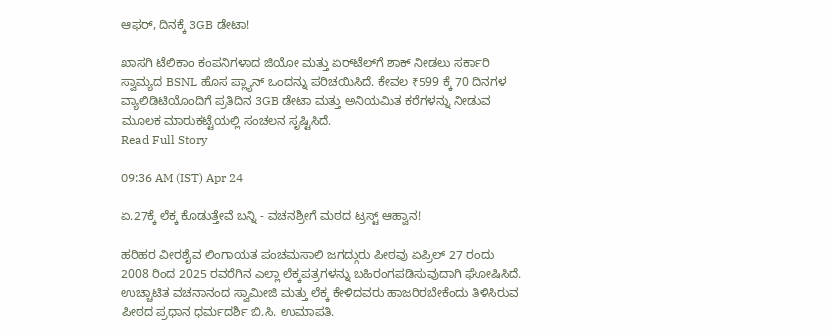ಆಫರ್, ದಿನಕ್ಕೆ 3GB ಡೇಟಾ!

ಖಾಸಗಿ ಟೆಲಿಕಾಂ ಕಂಪನಿಗಳಾದ ಜಿಯೋ ಮತ್ತು ಏರ್‌ಟೆಲ್‌ಗೆ ಶಾಕ್ ನೀಡಲು ಸರ್ಕಾರಿ ಸ್ವಾಮ್ಯದ BSNL ಹೊಸ ಪ್ಲ್ಯಾನ್ ಒಂದನ್ನು ಪರಿಚಯಿಸಿದೆ. ಕೇವಲ ₹599 ಕ್ಕೆ 70 ದಿನಗಳ ವ್ಯಾಲಿಡಿಟಿಯೊಂದಿಗೆ ಪ್ರತಿದಿನ 3GB ಡೇಟಾ ಮತ್ತು ಅನಿಯಮಿತ ಕರೆಗಳನ್ನು ನೀಡುವ ಮೂಲಕ ಮಾರುಕಟ್ಟೆಯಲ್ಲಿ ಸಂಚಲನ ಸೃಷ್ಟಿಸಿದೆ.
Read Full Story

09:36 AM (IST) Apr 24

ಏ.27ಕ್ಕೆ ಲೆಕ್ಕ ಕೊಡುತ್ತೇವೆ ಬನ್ನಿ - ವಚನಶ್ರೀಗೆ ಮಠದ ಟ್ರಸ್ಟ್‌ ಆಹ್ವಾನ!

ಹರಿಹರ ವೀರಶೈವ ಲಿಂಗಾಯತ ಪಂಚಮಸಾಲಿ ಜಗದ್ಗುರು ಪೀಠವು ಏಪ್ರಿಲ್ 27 ರಂದು 2008 ರಿಂದ 2025 ರವರೆಗಿನ ಎಲ್ಲಾ ಲೆಕ್ಕಪತ್ರಗಳನ್ನು ಬಹಿರಂಗಪಡಿಸುವುದಾಗಿ ಘೋಷಿಸಿದೆ. ಉಚ್ಚಾಟಿತ ವಚನಾನಂದ ಸ್ವಾಮೀಜಿ ಮತ್ತು ಲೆಕ್ಕ ಕೇಳಿದವರು ಹಾಜರಿರಬೇಕೆಂದು ತಿಳಿಸಿರುವ ಪೀಠದ ಪ್ರಧಾನ ಧರ್ಮದರ್ಶಿ ಬಿ.ಸಿ. ಉಮಾಪತಿ.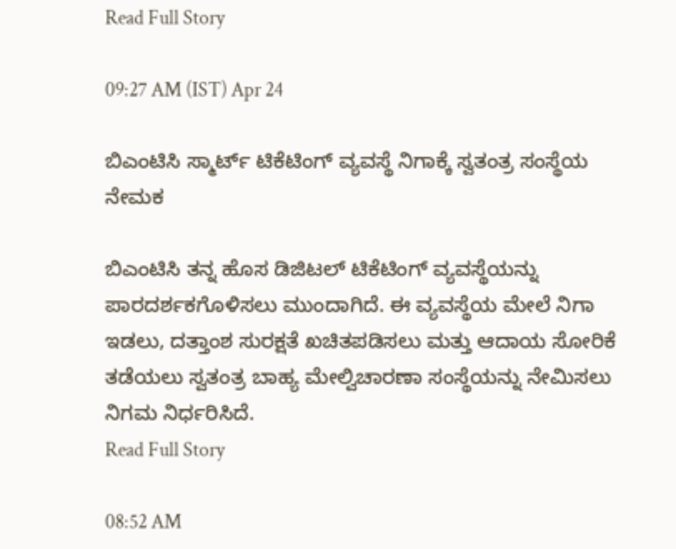Read Full Story

09:27 AM (IST) Apr 24

ಬಿಎಂಟಿಸಿ ಸ್ಮಾರ್ಟ್‌ ಟಿಕೆಟಿಂಗ್‌ ವ್ಯವಸ್ಥೆ ನಿಗಾಕ್ಕೆ ಸ್ವತಂತ್ರ ಸಂಸ್ಥೆಯ ನೇಮಕ

ಬಿಎಂಟಿಸಿ ತನ್ನ ಹೊಸ ಡಿಜಿಟಲ್‌ ಟಿಕೆಟಿಂಗ್‌ ವ್ಯವಸ್ಥೆಯನ್ನು ಪಾರದರ್ಶಕಗೊಳಿಸಲು ಮುಂದಾಗಿದೆ. ಈ ವ್ಯವಸ್ಥೆಯ ಮೇಲೆ ನಿಗಾ ಇಡಲು, ದತ್ತಾಂಶ ಸುರಕ್ಷತೆ ಖಚಿತಪಡಿಸಲು ಮತ್ತು ಆದಾಯ ಸೋರಿಕೆ ತಡೆಯಲು ಸ್ವತಂತ್ರ ಬಾಹ್ಯ ಮೇಲ್ವಿಚಾರಣಾ ಸಂಸ್ಥೆಯನ್ನು ನೇಮಿಸಲು ನಿಗಮ ನಿರ್ಧರಿಸಿದೆ.
Read Full Story

08:52 AM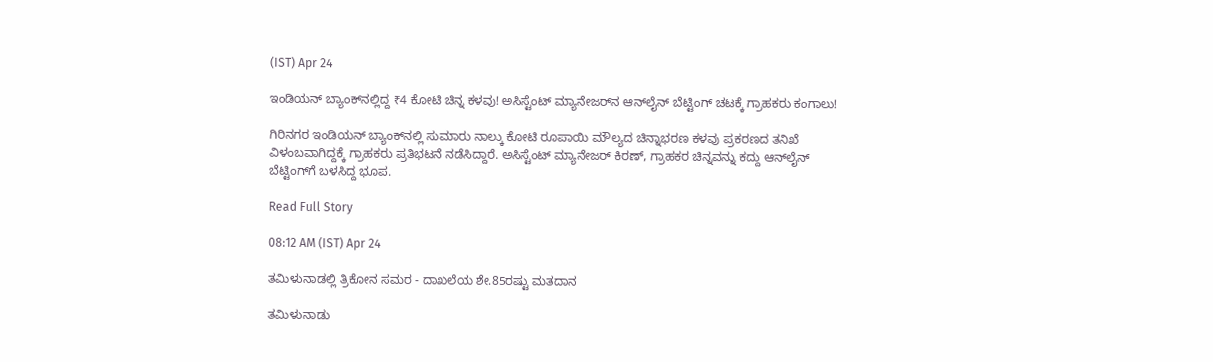(IST) Apr 24

ಇಂಡಿಯನ್ ಬ್ಯಾಂಕ್‌ನಲ್ಲಿದ್ದ ₹4 ಕೋಟಿ ಚಿನ್ನ ಕಳವು! ಅಸಿಸ್ಟೆಂಟ್ ಮ್ಯಾನೇಜರ್‌ನ ಆನ್‌ಲೈನ್ ಬೆಟ್ಟಿಂಗ್ ಚಟಕ್ಕೆ ಗ್ರಾಹಕರು ಕಂಗಾಲು!

ಗಿರಿನಗರ ಇಂಡಿಯನ್ ಬ್ಯಾಂಕ್‌ನಲ್ಲಿ ಸುಮಾರು ನಾಲ್ಕು ಕೋಟಿ ರೂಪಾಯಿ ಮೌಲ್ಯದ ಚಿನ್ನಾಭರಣ ಕಳವು ಪ್ರಕರಣದ ತನಿಖೆ ವಿಳಂಬವಾಗಿದ್ದಕ್ಕೆ ಗ್ರಾಹಕರು ಪ್ರತಿಭಟನೆ ನಡೆಸಿದ್ದಾರೆ. ಅಸಿಸ್ಟೆಂಟ್ ಮ್ಯಾನೇಜರ್ ಕಿರಣ್, ಗ್ರಾಹಕರ ಚಿನ್ನವನ್ನು ಕದ್ದು ಆನ್‌ಲೈನ್ ಬೆಟ್ಟಿಂಗ್‌ಗೆ ಬಳಸಿದ್ದ ಭೂಪ.

Read Full Story

08:12 AM (IST) Apr 24

ತಮಿಳುನಾಡಲ್ಲಿ ತ್ರಿಕೋನ ಸಮರ - ದಾಖಲೆಯ ಶೇ.85ರಷ್ಟು ಮತದಾನ

ತಮಿಳುನಾಡು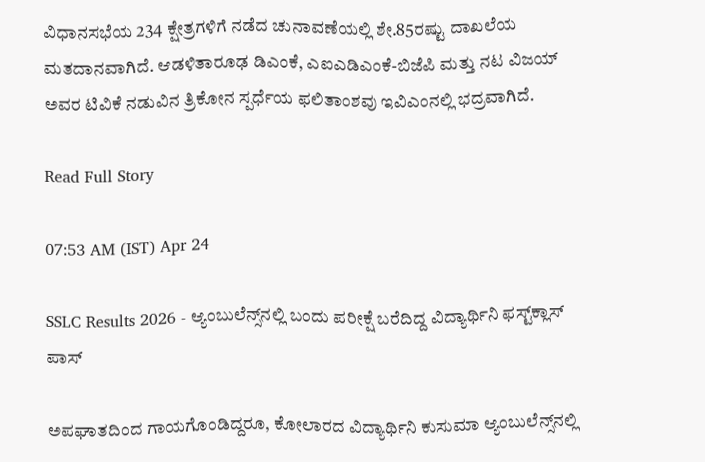ವಿಧಾನಸಭೆಯ 234 ಕ್ಷೇತ್ರಗಳಿಗೆ ನಡೆದ ಚುನಾವಣೆಯಲ್ಲಿ ಶೇ.85ರಷ್ಟು ದಾಖಲೆಯ ಮತದಾನವಾಗಿದೆ. ಆಡಳಿತಾರೂಢ ಡಿಎಂಕೆ, ಎಐಎಡಿಎಂಕೆ-ಬಿಜೆಪಿ ಮತ್ತು ನಟ ವಿಜಯ್ ಅವರ ಟಿವಿಕೆ ನಡುವಿನ ತ್ರಿಕೋನ ಸ್ಪರ್ಧೆಯ ಫಲಿತಾಂಶವು ಇವಿಎಂನಲ್ಲಿ ಭದ್ರವಾಗಿದೆ.

Read Full Story

07:53 AM (IST) Apr 24

SSLC Results 2026 - ಆ್ಯಂಬುಲೆನ್ಸ್‌ನಲ್ಲಿ ಬಂದು ಪರೀಕ್ಷೆ ಬರೆದಿದ್ದ ವಿದ್ಯಾರ್ಥಿನಿ ಫಸ್ಟ್‌ಕ್ಲಾಸ್ ಪಾಸ್

ಅಪಘಾತದಿಂದ ಗಾಯಗೊಂಡಿದ್ದರೂ, ಕೋಲಾರದ ವಿದ್ಯಾರ್ಥಿನಿ ಕುಸುಮಾ ಆ್ಯಂಬುಲೆನ್ಸ್‌ನಲ್ಲಿ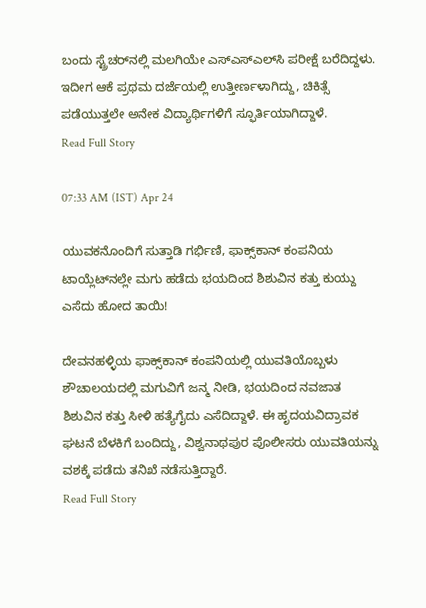ಬಂದು ಸ್ಟ್ರೆಚರ್‌ನಲ್ಲಿ ಮಲಗಿಯೇ ಎಸ್‌ಎಸ್‌ಎಲ್‌ಸಿ ಪರೀಕ್ಷೆ ಬರೆದಿದ್ದಳು. ಇದೀಗ ಆಕೆ ಪ್ರಥಮ ದರ್ಜೆಯಲ್ಲಿ ಉತ್ತೀರ್ಣಳಾಗಿದ್ದು, ಚಿಕಿತ್ಸೆ ಪಡೆಯುತ್ತಲೇ ಅನೇಕ ವಿದ್ಯಾರ್ಥಿಗಳಿಗೆ ಸ್ಫೂರ್ತಿಯಾಗಿದ್ದಾಳೆ.
Read Full Story

07:33 AM (IST) Apr 24

ಯುವಕನೊಂದಿಗೆ ಸುತ್ತಾಡಿ ಗರ್ಭಿಣಿ, ಫಾಕ್ಸ್‌ಕಾನ್ ಕಂಪನಿಯ ಟಾಯ್ಲೆಟ್‌ನಲ್ಲೇ ಮಗು ಹಡೆದು ಭಯದಿಂದ ಶಿಶುವಿನ ಕತ್ತು ಕುಯ್ದು ಎಸೆದು ಹೋದ ತಾಯಿ!

ದೇವನಹಳ್ಳಿಯ ಫಾಕ್ಸ್‌ಕಾನ್‌ ಕಂಪನಿಯಲ್ಲಿ ಯುವತಿಯೊಬ್ಬಳು ಶೌಚಾಲಯದಲ್ಲಿ ಮಗುವಿಗೆ ಜನ್ಮ ನೀಡಿ, ಭಯದಿಂದ ನವಜಾತ ಶಿಶುವಿನ ಕತ್ತು ಸೀಳಿ ಹತ್ಯೆಗೈದು ಎಸೆದಿದ್ದಾಳೆ. ಈ ಹೃದಯವಿದ್ರಾವಕ ಘಟನೆ ಬೆಳಕಿಗೆ ಬಂದಿದ್ದು, ವಿಶ್ವನಾಥಪುರ ಪೊಲೀಸರು ಯುವತಿಯನ್ನು ವಶಕ್ಕೆ ಪಡೆದು ತನಿಖೆ ನಡೆಸುತ್ತಿದ್ದಾರೆ.
Read Full Story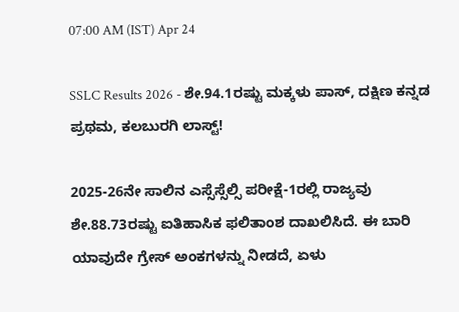07:00 AM (IST) Apr 24

SSLC Results 2026 - ಶೇ.94.1ರಷ್ಟು ಮಕ್ಕಳು ಪಾಸ್, ದಕ್ಷಿಣ ಕನ್ನಡ ಪ್ರಥಮ, ಕಲಬುರಗಿ ಲಾಸ್ಟ್!

2025-26ನೇ ಸಾಲಿನ ಎಸ್ಸೆಸ್ಸೆಲ್ಸಿ ಪರೀಕ್ಷೆ-1ರಲ್ಲಿ ರಾಜ್ಯವು ಶೇ.88.73ರಷ್ಟು ಐತಿಹಾಸಿಕ ಫಲಿತಾಂಶ ದಾಖಲಿಸಿದೆ. ಈ ಬಾರಿ ಯಾವುದೇ ಗ್ರೇಸ್ ಅಂಕಗಳನ್ನು ನೀಡದೆ, ಏಳು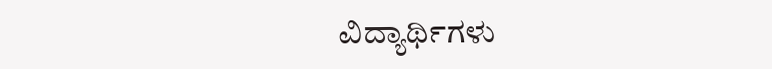ವಿದ್ಯಾರ್ಥಿಗಳು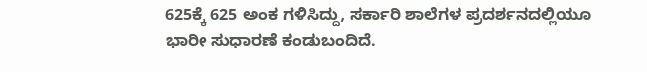625ಕ್ಕೆ 625 ಅಂಕ ಗಳಿಸಿದ್ದು, ಸರ್ಕಾರಿ ಶಾಲೆಗಳ ಪ್ರದರ್ಶನದಲ್ಲಿಯೂ ಭಾರೀ ಸುಧಾರಣೆ ಕಂಡುಬಂದಿದೆ.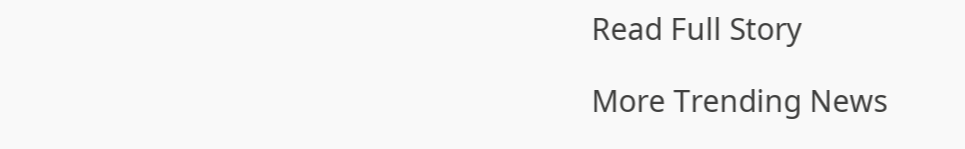Read Full Story

More Trending News